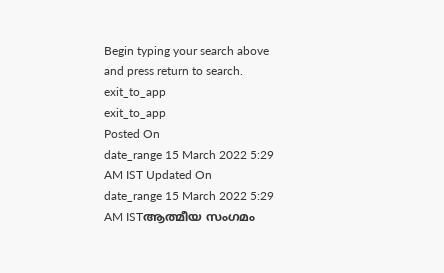Begin typing your search above and press return to search.
exit_to_app
exit_to_app
Posted On
date_range 15 March 2022 5:29 AM IST Updated On
date_range 15 March 2022 5:29 AM ISTആത്മീയ സംഗമം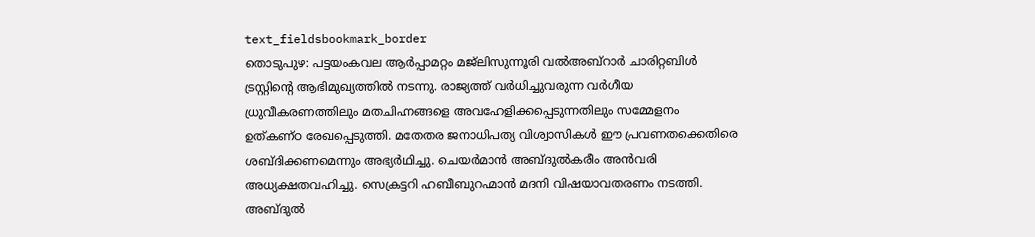text_fieldsbookmark_border
തൊടുപുഴ: പട്ടയംകവല ആർപ്പാമറ്റം മജ്ലിസുന്നൂരി വൽഅബ്റാർ ചാരിറ്റബിൾ ട്രസ്റ്റിന്റെ ആഭിമുഖ്യത്തിൽ നടന്നു. രാജ്യത്ത് വർധിച്ചുവരുന്ന വർഗീയ ധ്രുവീകരണത്തിലും മതചിഹ്നങ്ങളെ അവഹേളിക്കപ്പെടുന്നതിലും സമ്മേളനം ഉത്കണ്ഠ രേഖപ്പെടുത്തി. മതേതര ജനാധിപത്യ വിശ്വാസികൾ ഈ പ്രവണതക്കെതിരെ ശബ്ദിക്കണമെന്നും അഭ്യർഥിച്ചു. ചെയർമാൻ അബ്ദുൽകരീം അൻവരി അധ്യക്ഷതവഹിച്ചു. സെക്രട്ടറി ഹബീബുറഹ്മാൻ മദനി വിഷയാവതരണം നടത്തി. അബ്ദുൽ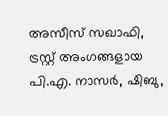അസീസ് സഖാഫി, ട്രസ്റ്റ് അംഗങ്ങളായ പി.എ. നാസർ, ഷിബു,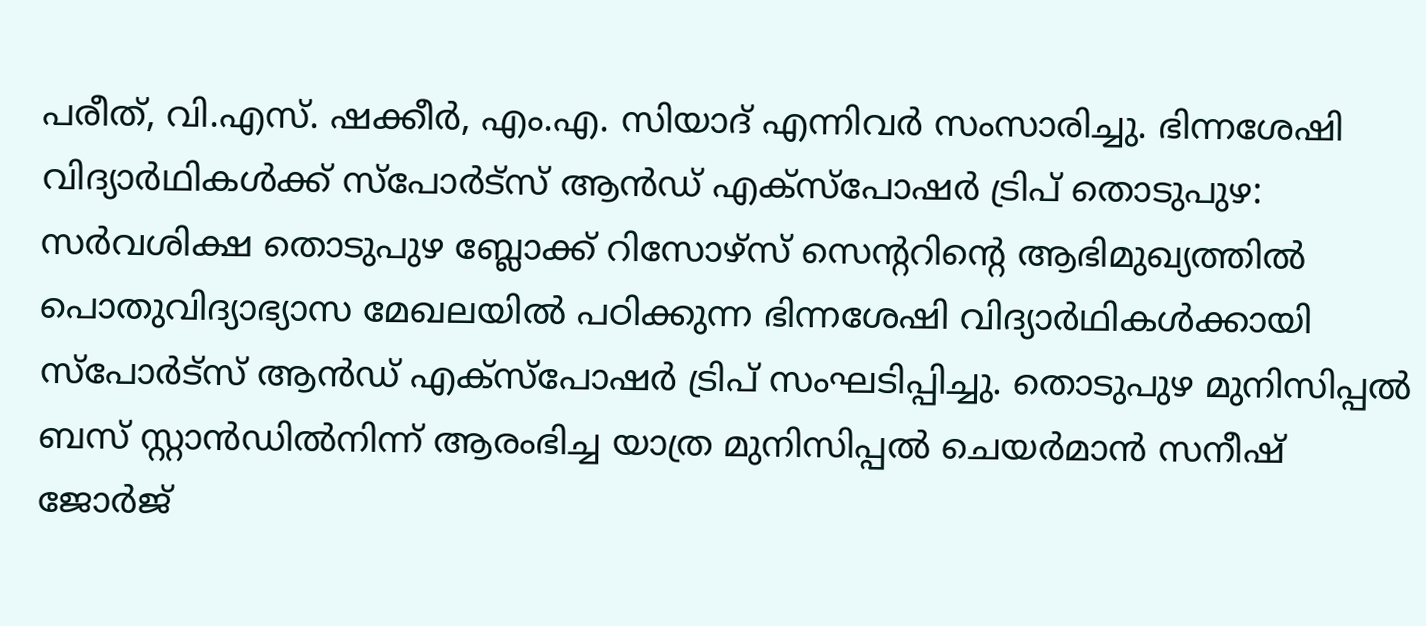പരീത്, വി.എസ്. ഷക്കീർ, എം.എ. സിയാദ് എന്നിവർ സംസാരിച്ചു. ഭിന്നശേഷി വിദ്യാർഥികൾക്ക് സ്പോർട്സ് ആൻഡ് എക്സ്പോഷർ ട്രിപ് തൊടുപുഴ: സർവശിക്ഷ തൊടുപുഴ ബ്ലോക്ക് റിസോഴ്സ് സെന്ററിന്റെ ആഭിമുഖ്യത്തിൽ പൊതുവിദ്യാഭ്യാസ മേഖലയിൽ പഠിക്കുന്ന ഭിന്നശേഷി വിദ്യാർഥികൾക്കായി സ്പോർട്സ് ആൻഡ് എക്സ്പോഷർ ട്രിപ് സംഘടിപ്പിച്ചു. തൊടുപുഴ മുനിസിപ്പൽ ബസ് സ്റ്റാൻഡിൽനിന്ന് ആരംഭിച്ച യാത്ര മുനിസിപ്പൽ ചെയർമാൻ സനീഷ് ജോർജ്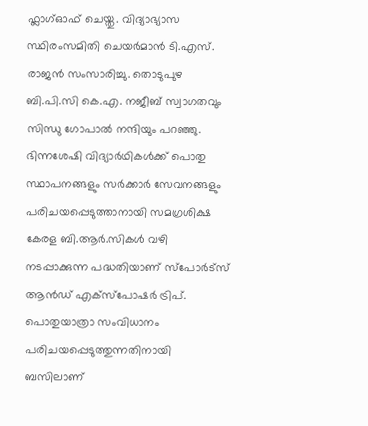ഫ്ലാഗ്ഓഫ് ചെയ്തു. വിദ്യാഭ്യാസ സ്ഥിരംസമിതി ചെയർമാൻ ടി.എസ്. രാജൻ സംസാരിച്ചു. തൊടുപുഴ ബി.പി.സി കെ.എ. നജീബ് സ്വാഗതവും സിന്ധു ഗോപാൽ നന്ദിയും പറഞ്ഞു. ഭിന്നശേഷി വിദ്യാർഥികൾക്ക് പൊതു സ്ഥാപനങ്ങളും സർക്കാർ സേവനങ്ങളും പരിചയപ്പെടുത്താനായി സമഗ്രശിക്ഷ കേരള ബി.ആർ.സികൾ വഴി നടപ്പാക്കുന്ന പദ്ധതിയാണ് സ്പോർട്സ് ആൻഡ് എക്സ്പോഷർ ട്രിപ്. പൊതുയാത്രാ സംവിധാനം പരിചയപ്പെടുത്തുന്നതിനായി ബസിലാണ്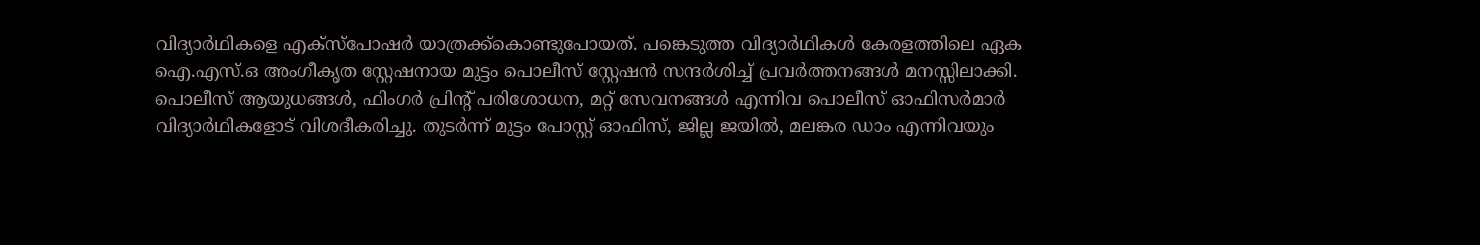വിദ്യാർഥികളെ എക്സ്പോഷർ യാത്രക്ക്കൊണ്ടുപോയത്. പങ്കെടുത്ത വിദ്യാർഥികൾ കേരളത്തിലെ ഏക ഐ.എസ്.ഒ അംഗീകൃത സ്റ്റേഷനായ മുട്ടം പൊലീസ് സ്റ്റേഷൻ സന്ദർശിച്ച് പ്രവർത്തനങ്ങൾ മനസ്സിലാക്കി. പൊലീസ് ആയുധങ്ങൾ, ഫിംഗർ പ്രിന്റ് പരിശോധന, മറ്റ് സേവനങ്ങൾ എന്നിവ പൊലീസ് ഓഫിസർമാർ വിദ്യാർഥികളോട് വിശദീകരിച്ചു. തുടർന്ന് മുട്ടം പോസ്റ്റ് ഓഫിസ്, ജില്ല ജയിൽ, മലങ്കര ഡാം എന്നിവയും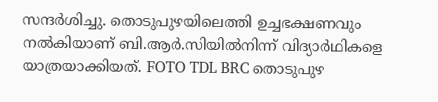സന്ദർശിച്ചു. തൊടുപുഴയിലെത്തി ഉച്ചഭക്ഷണവും നൽകിയാണ് ബി.ആർ.സിയിൽനിന്ന് വിദ്യാർഥികളെ യാത്രയാക്കിയത്. FOTO TDL BRC തൊടുപുഴ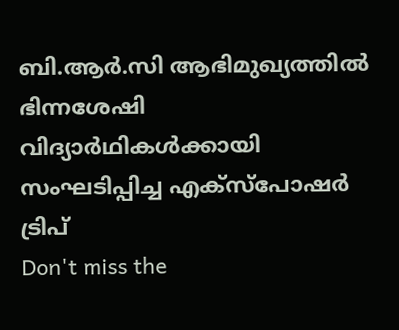ബി.ആർ.സി ആഭിമുഖ്യത്തിൽ ഭിന്നശേഷി വിദ്യാർഥികൾക്കായി സംഘടിപ്പിച്ച എക്സ്പോഷർ ട്രിപ്
Don't miss the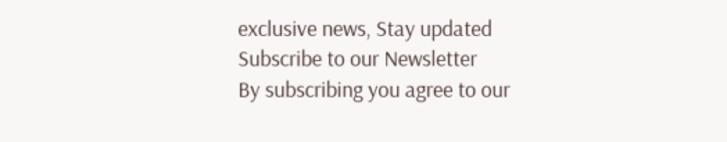exclusive news, Stay updated
Subscribe to our Newsletter
By subscribing you agree to our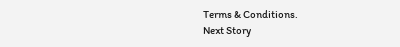Terms & Conditions.
Next Story